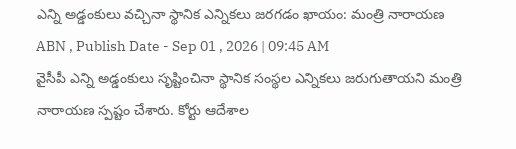ఎన్ని అడ్డంకులు వచ్చినా స్థానిక ఎన్నికలు జరగడం ఖాయం: మంత్రి నారాయణ
ABN , Publish Date - Sep 01 , 2026 | 09:45 AM
వైసీపీ ఎన్ని అడ్డంకులు సృష్టించినా స్థానిక సంస్థల ఎన్నికలు జరుగుతాయని మంత్రి నారాయణ స్పష్టం చేశారు. కోర్టు ఆదేశాల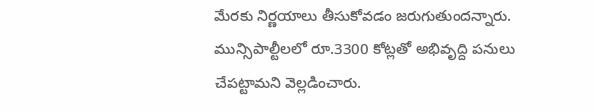మేరకు నిర్ణయాలు తీసుకోవడం జరుగుతుందన్నారు. మున్సిపాల్టీలలో రూ.3300 కోట్లతో అభివృద్ది పనులు చేపట్టామని వెల్లడించారు.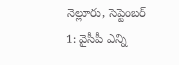నెల్లూరు, సెప్టెంబర్ 1: వైసీపీ ఎన్ని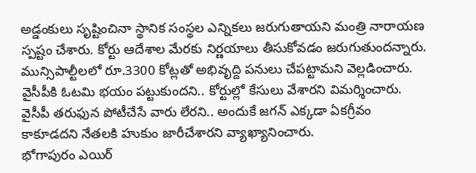అడ్డంకులు సృష్టించినా స్థానిక సంస్థల ఎన్నికలు జరుగుతాయని మంత్రి నారాయణ స్పష్టం చేశారు. కోర్టు ఆదేశాల మేరకు నిర్ణయాలు తీసుకోవడం జరుగుతుందన్నారు. మున్సిపాల్టీలలో రూ.3300 కోట్లతో అభివృద్ది పనులు చేపట్టామని వెల్లడించారు. వైసీపీకి ఓటమి భయం పట్టుకుందని.. కోర్టుల్లో కేసులు వేశారని విమర్శించారు. వైసీపీ తరుఫున పోటీచేసే వారు లేరని.. అందుకే జగన్ ఎక్కడా ఏకగ్రీవం కాకూడదని నేతలకి హుకుం జారీచేశారని వ్యాఖ్యానించారు.
భోగాపురం ఎయిర్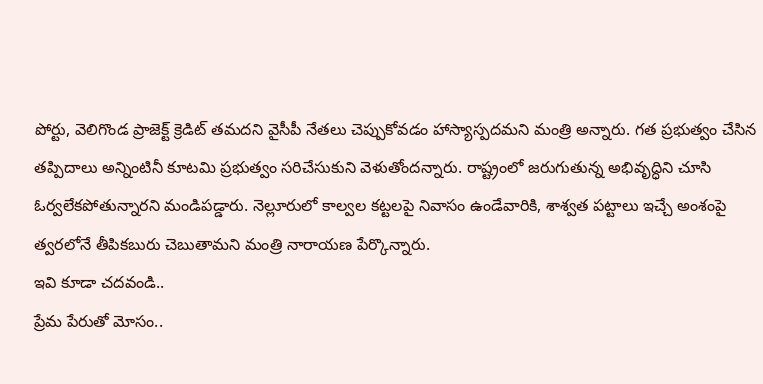పోర్టు, వెలిగొండ ప్రాజెక్ట్ క్రెడిట్ తమదని వైసీపీ నేతలు చెప్పుకోవడం హాస్యాస్పదమని మంత్రి అన్నారు. గత ప్రభుత్వం చేసిన తప్పిదాలు అన్నింటినీ కూటమి ప్రభుత్వం సరిచేసుకుని వెళుతోందన్నారు. రాష్ట్రంలో జరుగుతున్న అభివృద్ధిని చూసి ఓర్వలేకపోతున్నారని మండిపడ్డారు. నెల్లూరులో కాల్వల కట్టలపై నివాసం ఉండేవారికి, శాశ్వత పట్టాలు ఇచ్చే అంశంపై త్వరలోనే తీపికబురు చెబుతామని మంత్రి నారాయణ పేర్కొన్నారు.
ఇవి కూడా చదవండి..
ప్రేమ పేరుతో మోసం..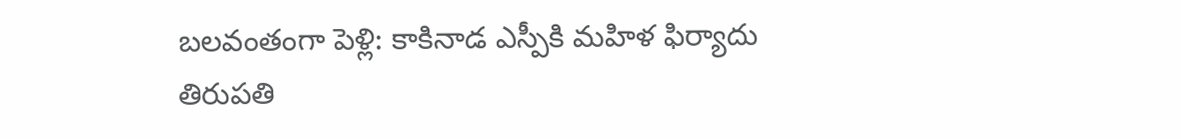బలవంతంగా పెళ్లి: కాకినాడ ఎస్పీకి మహిళ ఫిర్యాదు
తిరుపతి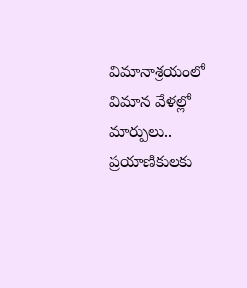విమానాశ్రయంలో విమాన వేళల్లో మార్పులు.. ప్రయాణికులకు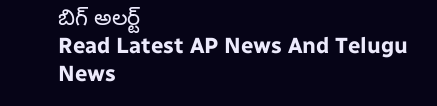బిగ్ అలర్ట్
Read Latest AP News And Telugu News